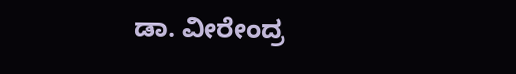ಡಾ. ವೀರೇಂದ್ರ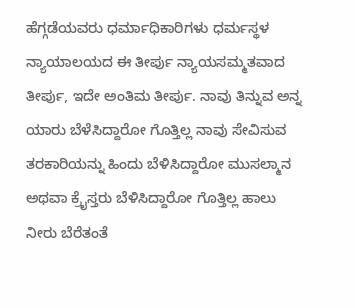ಹೆಗ್ಗಡೆಯವರು ಧರ್ಮಾಧಿಕಾರಿಗಳು ಧರ್ಮಸ್ಥಳ ನ್ಯಾಯಾಲಯದ ಈ ತೀರ್ಪು ನ್ಯಾಯಸಮ್ಮತವಾದ ತೀರ್ಪು, ಇದೇ ಅಂತಿಮ ತೀರ್ಪು. ನಾವು ತಿನ್ನುವ ಅನ್ನ ಯಾರು ಬೆಳೆಸಿದ್ದಾರೋ ಗೊತ್ತಿಲ್ಲ ನಾವು ಸೇವಿಸುವ ತರಕಾರಿಯನ್ನು ಹಿಂದು ಬೆಳಿಸಿದ್ದಾರೋ ಮುಸಲ್ಮಾನ ಅಥವಾ ಕ್ರೈಸ್ತರು ಬೆಳಿಸಿದ್ದಾರೋ ಗೊತ್ತಿಲ್ಲ ಹಾಲು ನೀರು ಬೆರೆತಂತೆ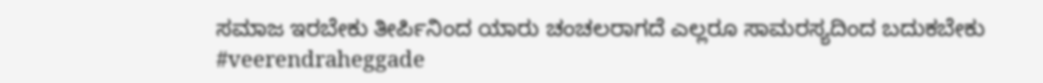ಸಮಾಜ ಇರಬೇಕು ತೀರ್ಪಿನಿಂದ ಯಾರು ಚಂಚಲರಾಗದೆ ಎಲ್ಲರೂ ಸಾಮರಸ್ಯದಿಂದ ಬದುಕಬೇಕು #veerendraheggade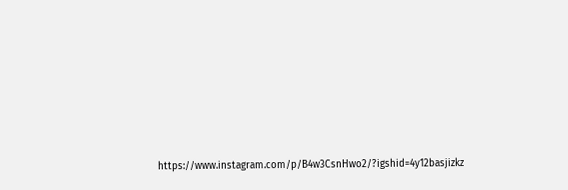https://www.instagram.com/p/B4w3CsnHwo2/?igshid=4y12basjizkz